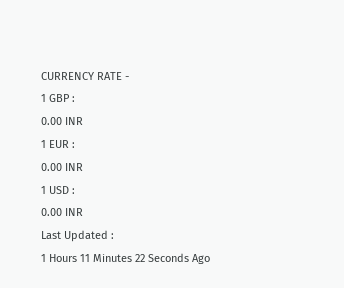CURRENCY RATE -
1 GBP :
0.00 INR
1 EUR :
0.00 INR
1 USD :
0.00 INR
Last Updated :
1 Hours 11 Minutes 22 Seconds Ago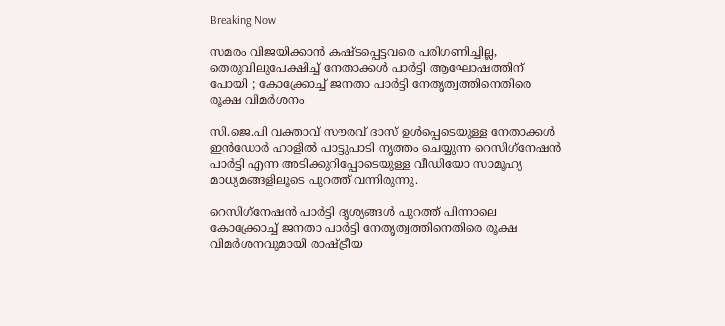Breaking Now

സമരം വിജയിക്കാന്‍ കഷ്ടപ്പെട്ടവരെ പരിഗണിച്ചില്ല, തെരുവിലുപേക്ഷിച്ച് നേതാക്കള്‍ പാര്‍ട്ടി ആഘോഷത്തിന് പോയി ; കോക്ക്രോച്ച് ജനതാ പാര്‍ട്ടി നേതൃത്വത്തിനെതിരെ രൂക്ഷ വിമര്‍ശനം

സി.ജെ.പി വക്താവ് സൗരവ് ദാസ് ഉള്‍പ്പെടെയുള്ള നേതാക്കള്‍ ഇന്‍ഡോര്‍ ഹാളില്‍ പാട്ടുപാടി നൃത്തം ചെയ്യുന്ന റെസിഗ്‌നേഷന്‍ പാര്‍ട്ടി എന്ന അടിക്കുറിപ്പോടെയുള്ള വീഡിയോ സാമൂഹ്യ മാധ്യമങ്ങളിലൂടെ പുറത്ത് വന്നിരുന്നു.

റെസിഗ്‌നേഷന്‍ പാര്‍ട്ടി ദൃശ്യങ്ങള്‍ പുറത്ത് പിന്നാലെ കോക്ക്രോച്ച് ജനതാ പാര്‍ട്ടി നേതൃത്വത്തിനെതിരെ രൂക്ഷ വിമര്‍ശനവുമായി രാഷ്ട്രീയ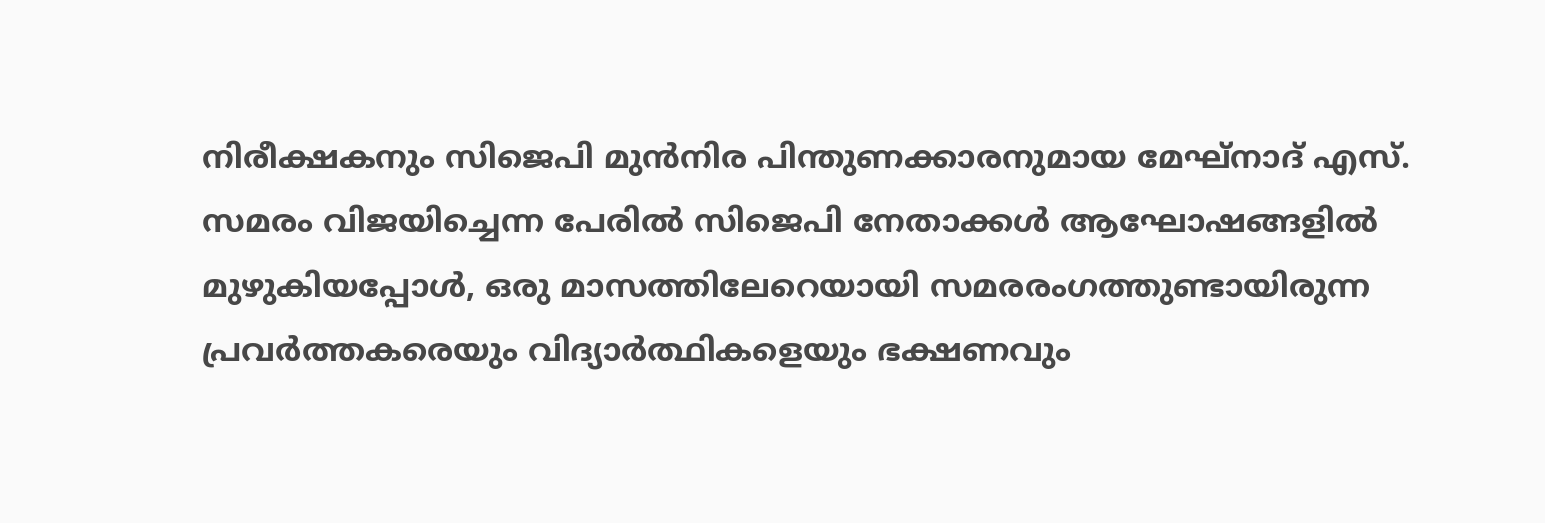നിരീക്ഷകനും സിജെപി മുന്‍നിര പിന്തുണക്കാരനുമായ മേഘ്‌നാദ് എസ്. സമരം വിജയിച്ചെന്ന പേരില്‍ സിജെപി നേതാക്കള്‍ ആഘോഷങ്ങളില്‍ മുഴുകിയപ്പോള്‍, ഒരു മാസത്തിലേറെയായി സമരരംഗത്തുണ്ടായിരുന്ന പ്രവര്‍ത്തകരെയും വിദ്യാര്‍ത്ഥികളെയും ഭക്ഷണവും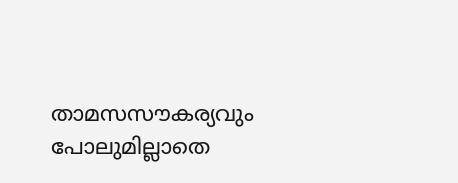താമസസൗകര്യവും പോലുമില്ലാതെ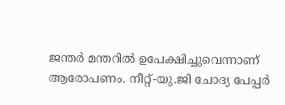ജന്തര്‍ മന്തറില്‍ ഉപേക്ഷിച്ചുവെന്നാണ് ആരോപണം. നീറ്റ്-യു.ജി ചോദ്യ പേപ്പര്‍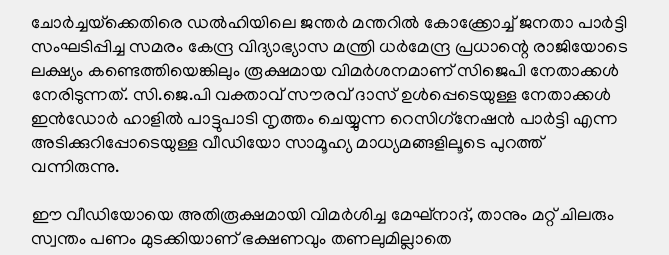ചോര്‍ച്ചയ്‌ക്കെതിരെ ഡല്‍ഹിയിലെ ജന്തര്‍ മന്തറില്‍ കോക്ക്രോച്ച് ജനതാ പാര്‍ട്ടി സംഘടിപ്പിച്ച സമരം കേന്ദ്ര വിദ്യാഭ്യാസ മന്ത്രി ധര്‍മേന്ദ്ര പ്രധാന്റെ രാജിയോടെ ലക്ഷ്യം കണ്ടെത്തിയെങ്കിലും രൂക്ഷമായ വിമര്‍ശനമാണ് സിജെപി നേതാക്കള്‍ നേരിടുന്നത്. സി.ജെ.പി വക്താവ് സൗരവ് ദാസ് ഉള്‍പ്പെടെയുള്ള നേതാക്കള്‍ ഇന്‍ഡോര്‍ ഹാളില്‍ പാട്ടുപാടി നൃത്തം ചെയ്യുന്ന റെസിഗ്‌നേഷന്‍ പാര്‍ട്ടി എന്ന അടിക്കുറിപ്പോടെയുള്ള വീഡിയോ സാമൂഹ്യ മാധ്യമങ്ങളിലൂടെ പുറത്ത് വന്നിരുന്നു.

ഈ വീഡിയോയെ അതിരൂക്ഷമായി വിമര്‍ശിച്ച മേഘ്‌നാദ്, താനും മറ്റ് ചിലരും സ്വന്തം പണം മുടക്കിയാണ് ഭക്ഷണവും തണലുമില്ലാതെ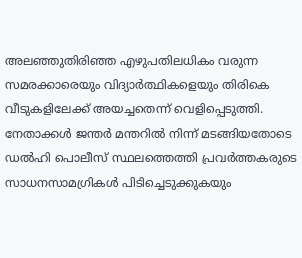അലഞ്ഞുതിരിഞ്ഞ എഴുപതിലധികം വരുന്ന സമരക്കാരെയും വിദ്യാര്‍ത്ഥികളെയും തിരികെ വീടുകളിലേക്ക് അയച്ചതെന്ന് വെളിപ്പെടുത്തി. നേതാക്കള്‍ ജന്തര്‍ മന്തറില്‍ നിന്ന് മടങ്ങിയതോടെ ഡല്‍ഹി പൊലീസ് സ്ഥലത്തെത്തി പ്രവര്‍ത്തകരുടെ സാധനസാമഗ്രികള്‍ പിടിച്ചെടുക്കുകയും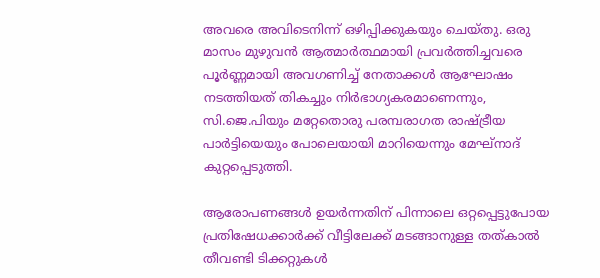അവരെ അവിടെനിന്ന് ഒഴിപ്പിക്കുകയും ചെയ്തു. ഒരു മാസം മുഴുവന്‍ ആത്മാര്‍ത്ഥമായി പ്രവര്‍ത്തിച്ചവരെ പൂര്‍ണ്ണമായി അവഗണിച്ച് നേതാക്കള്‍ ആഘോഷം നടത്തിയത് തികച്ചും നിര്‍ഭാഗ്യകരമാണെന്നും, സി.ജെ.പിയും മറ്റേതൊരു പരമ്പരാഗത രാഷ്ട്രീയ പാര്‍ട്ടിയെയും പോലെയായി മാറിയെന്നും മേഘ്‌നാദ് കുറ്റപ്പെടുത്തി.

ആരോപണങ്ങള്‍ ഉയര്‍ന്നതിന് പിന്നാലെ ഒറ്റപ്പെട്ടുപോയ പ്രതിഷേധക്കാര്‍ക്ക് വീട്ടിലേക്ക് മടങ്ങാനുള്ള തത്കാല്‍ തീവണ്ടി ടിക്കറ്റുകള്‍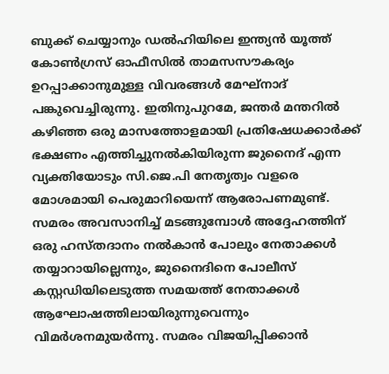ബുക്ക് ചെയ്യാനും ഡല്‍ഹിയിലെ ഇന്ത്യന്‍ യൂത്ത് കോണ്‍ഗ്രസ് ഓഫീസില്‍ താമസസൗകര്യം ഉറപ്പാക്കാനുമുള്ള വിവരങ്ങള്‍ മേഘ്‌നാദ് പങ്കുവെച്ചിരുന്നു. ഇതിനുപുറമേ, ജന്തര്‍ മന്തറില്‍ കഴിഞ്ഞ ഒരു മാസത്തോളമായി പ്രതിഷേധക്കാര്‍ക്ക് ഭക്ഷണം എത്തിച്ചുനല്‍കിയിരുന്ന ജുനൈദ് എന്ന വ്യക്തിയോടും സി.ജെ.പി നേതൃത്വം വളരെ മോശമായി പെരുമാറിയെന്ന് ആരോപണമുണ്ട്. സമരം അവസാനിച്ച് മടങ്ങുമ്പോള്‍ അദ്ദേഹത്തിന് ഒരു ഹസ്തദാനം നല്‍കാന്‍ പോലും നേതാക്കള്‍ തയ്യാറായില്ലെന്നും, ജുനൈദിനെ പോലീസ് കസ്റ്റഡിയിലെടുത്ത സമയത്ത് നേതാക്കള്‍ ആഘോഷത്തിലായിരുന്നുവെന്നും വിമര്‍ശനമുയര്‍ന്നു. സമരം വിജയിപ്പിക്കാന്‍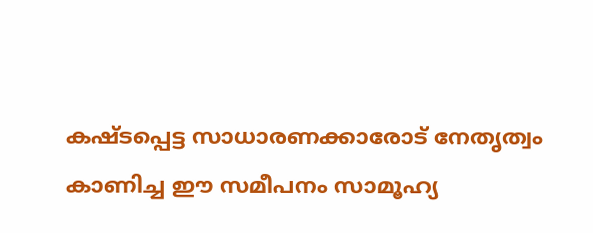കഷ്ടപ്പെട്ട സാധാരണക്കാരോട് നേതൃത്വം കാണിച്ച ഈ സമീപനം സാമൂഹ്യ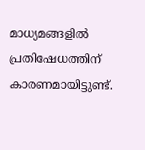മാധ്യമങ്ങളില്‍ പ്രതിഷേധത്തിന് കാരണമായിട്ടുണ്ട്.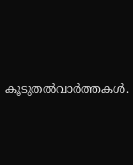കൂടുതല്‍വാര്‍ത്തകള്‍.